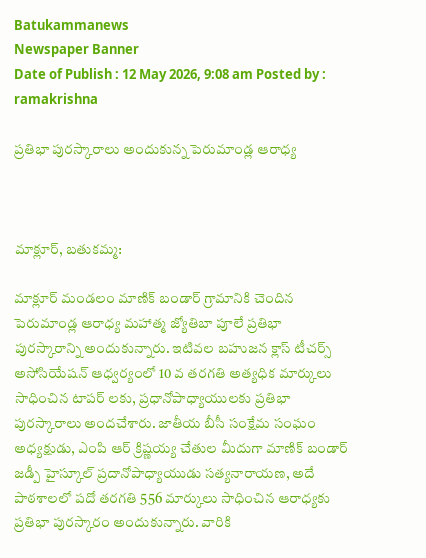Batukammanews
Newspaper Banner
Date of Publish : 12 May 2026, 9:08 am Posted by : ramakrishna

ప్రతిభా పురస్కారాలు అందుకున్న పెరుమాండ్ల ఆరాధ్య



మాక్లూర్, బతుకమ్మ:

మాక్లూర్ మండలం మాణిక్ బండార్ గ్రామానికి చెందిన పెరుమాండ్ల ఆరాధ్య మహాత్మ జ్యోతిబా పూలే ప్రతిభా పురస్కారాన్ని అందుకున్నారు. ఇటివల బహుజన క్లాస్ టీచర్స్ అసోసియేషన్ ఆధ్వర్యంలో 10 వ తరగతి అత్యధిక మార్కులు సాధించిన టాపర్ లకు, ప్రధానోపాధ్యాయులకు ప్రతిభా పురస్కారాలు అందచేశారు. జాతీయ బీసీ సంక్షేమ సంఘం అధ్యక్షుడు, ఎంపి ఆర్ క్రిష్ణయ్య చేతుల మీదుగా మాణిక్ బండార్ జడ్పీ హైస్కూల్ ప్రదానోపాధ్యాయుడు సత్యనారాయణ, అదే పాఠశాలలో పదో తరగతి 556 మార్కులు సాధించిన ఆరాధ్యకు ప్రతిభా పురస్కారం అందుకున్నారు. వారికి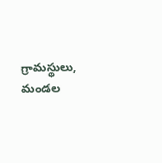గ్రామస్థులు, మండల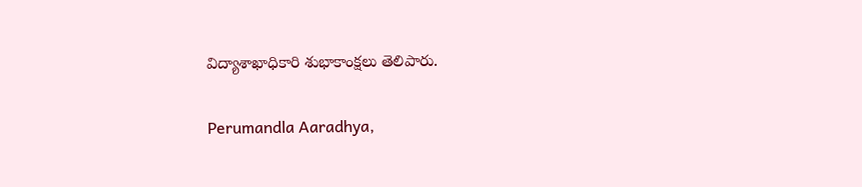విద్యాశాఖాధికారి శుభాకాంక్షలు తెలిపారు.

Perumandla Aaradhya,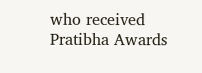who received Pratibha Awards